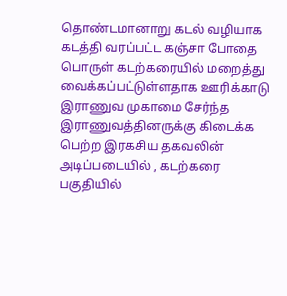தொண்டமானாறு கடல் வழியாக கடத்தி வரப்பட்ட கஞ்சா போதை பொருள் கடற்கரையில் மறைத்து வைக்கப்பட்டுள்ளதாக ஊரிக்காடு இராணுவ முகாமை சேர்ந்த இராணுவத்தினருக்கு கிடைக்க பெற்ற இரகசிய தகவலின் அடிப்படையில் , கடற்கரை பகுதியில்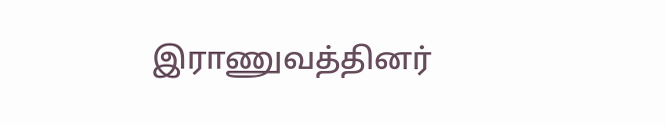இராணுவத்தினர்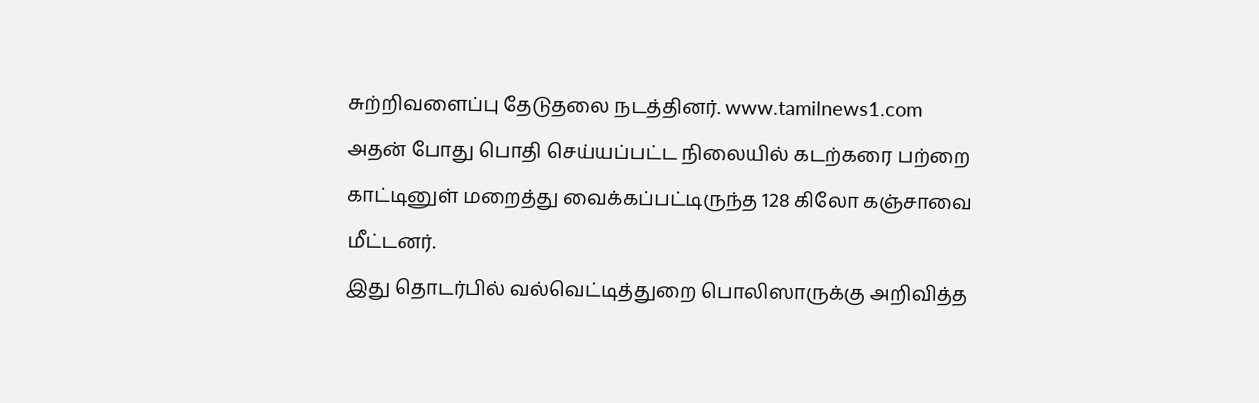சுற்றிவளைப்பு தேடுதலை நடத்தினர். www.tamilnews1.com
அதன் போது பொதி செய்யப்பட்ட நிலையில் கடற்கரை பற்றை காட்டினுள் மறைத்து வைக்கப்பட்டிருந்த 128 கிலோ கஞ்சாவை மீட்டனர்.
இது தொடர்பில் வல்வெட்டித்துறை பொலிஸாருக்கு அறிவித்த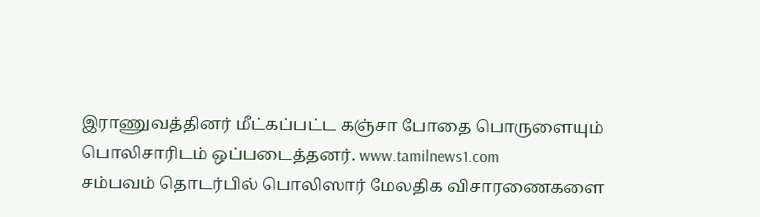இராணுவத்தினர் மீட்கப்பட்ட கஞ்சா போதை பொருளையும் பொலிசாரிடம் ஒப்படைத்தனர். www.tamilnews1.com
சம்பவம் தொடர்பில் பொலிஸார் மேலதிக விசாரணைகளை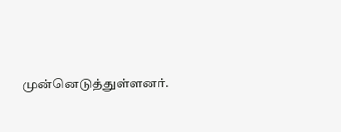முன்னெடுத்துள்ளனர்.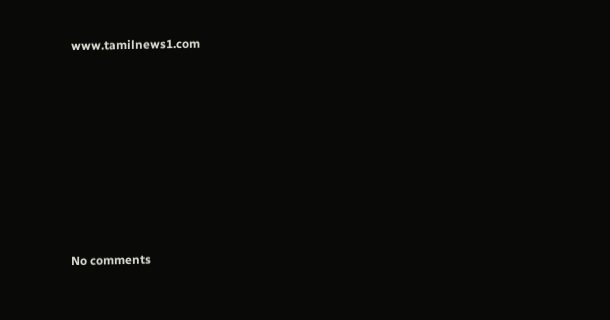www.tamilnews1.com









No comments